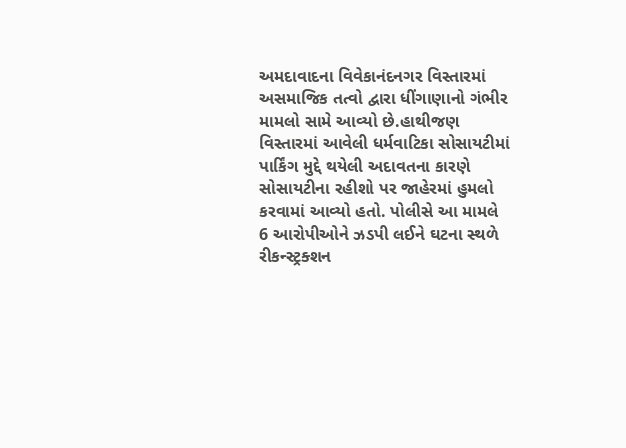અમદાવાદના વિવેકાનંદનગર વિસ્તારમાં અસમાજિક તત્વો દ્વારા ધીંગાણાનો ગંભીર મામલો સામે આવ્યો છે.હાથીજણ વિસ્તારમાં આવેલી ધર્મવાટિકા સોસાયટીમાં પાર્કિંગ મુદ્દે થયેલી અદાવતના કારણે સોસાયટીના રહીશો પર જાહેરમાં હુમલો કરવામાં આવ્યો હતો. પોલીસે આ મામલે 6 આરોપીઓને ઝડપી લઈને ઘટના સ્થળે રીકન્સ્ટ્રક્શન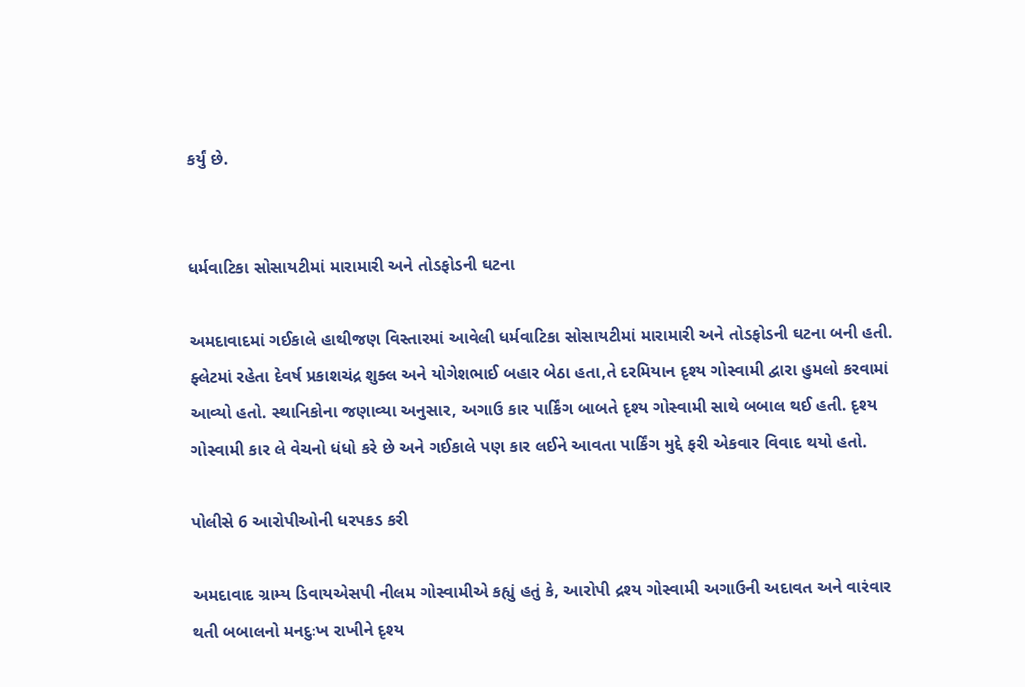કર્યું છે.


ધર્મવાટિકા સોસાયટીમાં મારામારી અને તોડફોડની ઘટના

અમદાવાદમાં ગઈકાલે હાથીજણ વિસ્તારમાં આવેલી ધર્મવાટિકા સોસાયટીમાં મારામારી અને તોડફોડની ઘટના બની હતી. ફ્લેટમાં રહેતા દેવર્ષ પ્રકાશચંદ્ર શુક્લ અને યોગેશભાઈ બહાર બેઠા હતા,તે દરમિયાન દૃશ્ય ગોસ્વામી દ્વારા હુમલો કરવામાં આવ્યો હતો. સ્થાનિકોના જણાવ્યા અનુસાર, અગાઉ કાર પાર્કિંગ બાબતે દૃશ્ય ગોસ્વામી સાથે બબાલ થઈ હતી. દૃશ્ય ગોસ્વામી કાર લે વેચનો ધંધો કરે છે અને ગઈકાલે પણ કાર લઈને આવતા પાર્કિંગ મુદ્દે ફરી એકવાર વિવાદ થયો હતો.

પોલીસે 6 આરોપીઓની ધરપકડ કરી

અમદાવાદ ગ્રામ્ય ડિવાયએસપી નીલમ ગોસ્વામીએ કહ્યું હતું કે, આરોપી દ્રશ્ય ગોસ્વામી અગાઉની અદાવત અને વારંવાર થતી બબાલનો મનદુઃખ રાખીને દૃશ્ય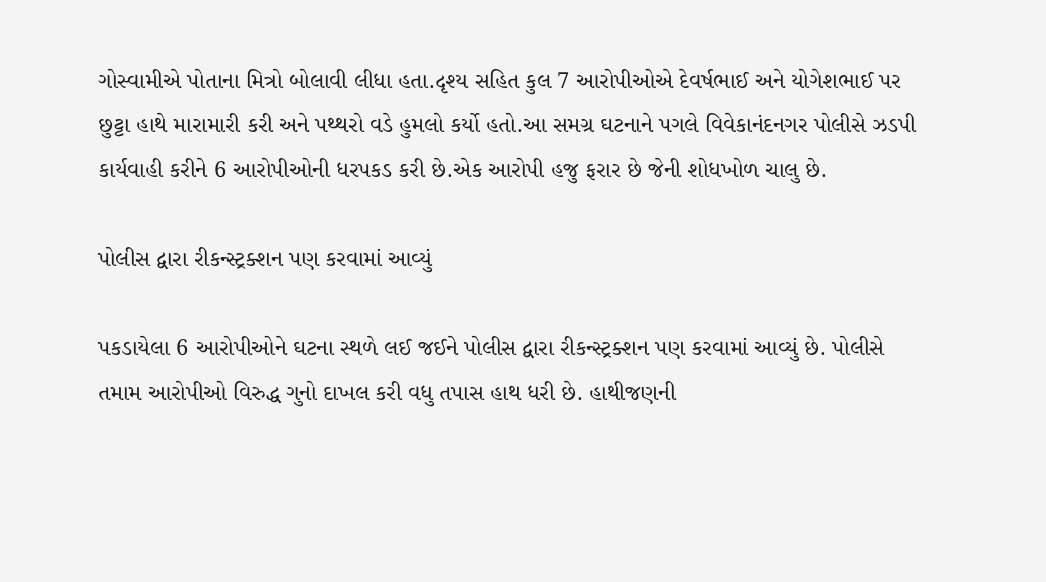ગોસ્વામીએ પોતાના મિત્રો બોલાવી લીધા હતા.દૃશ્ય સહિત કુલ 7 આરોપીઓએ દેવર્ષભાઈ અને યોગેશભાઈ પર છુટ્ટા હાથે મારામારી કરી અને પથ્થરો વડે હુમલો કર્યો હતો.આ સમગ્ર ઘટનાને પગલે વિવેકાનંદનગર પોલીસે ઝડપી કાર્યવાહી કરીને 6 આરોપીઓની ધરપકડ કરી છે.એક આરોપી હજુ ફરાર છે જેની શોધખોળ ચાલુ છે.

પોલીસ દ્વારા રીકન્સ્ટ્રક્શન પણ કરવામાં આવ્યું

પકડાયેલા 6 આરોપીઓને ઘટના સ્થળે લઈ જઈને પોલીસ દ્વારા રીકન્સ્ટ્રક્શન પણ કરવામાં આવ્યું છે. પોલીસે તમામ આરોપીઓ વિરુદ્ધ ગુનો દાખલ કરી વધુ તપાસ હાથ ધરી છે. હાથીજણની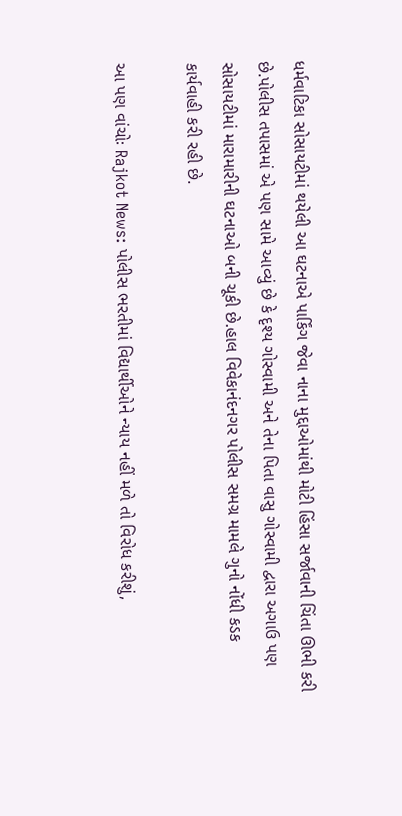ધર્મવાટિકા સોસાયટીમાં થયેલી આ ઘટનાએ પાર્કિંગ જેવા નાના મુદ્દાઓમાંથી મોટી હિંસા સર્જાવાની ચિંતા ઊભી કરી છે.પોલીસ તપાસમાં એ પણ સામે આવ્યું છે કે દૃશ્ય ગોસ્વામી અને તેના પિતા વાસુ ગોસ્વામી દ્વારા અગાઉ પણ સોસાયટીમાં મારામારીની ઘટનાઓ બની ચૂકી છે.હાલ વિવેકાનંદનગર પોલીસ સમગ્ર મામલે ગુનો નોંધી કડક કાર્યવાહી કરી રહી છે.

આ પણ વાંચોઃ Rajkot News: પોલીસ ભરતીમાં વિદ્યાર્થીઓને ન્યાય નહીં મળે તો વિરોધ કરીશું,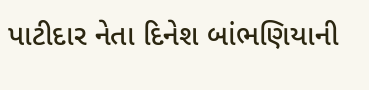પાટીદાર નેતા દિનેશ બાંભણિયાની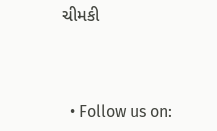ચીમકી



  • Follow us on: